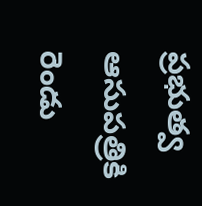ప్రభుత్వ ఆసుపత్రికి రెండు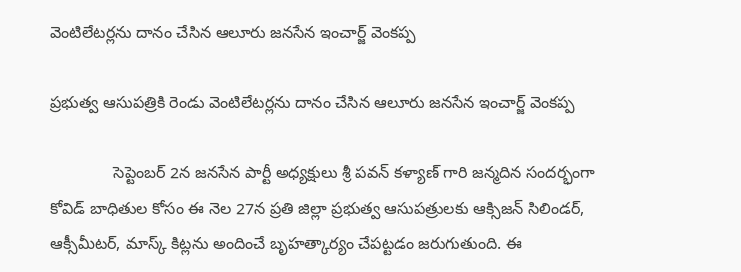వెంటిలేటర్లను దానం చేసిన ఆలూరు జనసేన ఇంచార్జ్ వెంకప్ప

ప్రభుత్వ ఆసుపత్రికి రెండు వెంటిలేటర్లను దానం చేసిన ఆలూరు జనసేన ఇంచార్జ్ వెంకప్ప

              సెప్టెంబర్ 2న జనసేన పార్టీ అధ్యక్షులు శ్రీ పవన్ కళ్యాణ్ గారి జన్మదిన సందర్భంగా కోవిడ్ బాధితుల కోసం ఈ నెల 27న ప్రతి జిల్లా ప్రభుత్వ ఆసుపత్రులకు ఆక్సిజన్ సిలిండర్, ఆక్సీమీటర్, మాస్క్ కిట్లను అందించే బృహత్కార్యం చేపట్టడం జరుగుతుంది. ఈ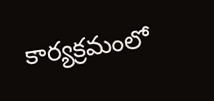కార్యక్రమంలో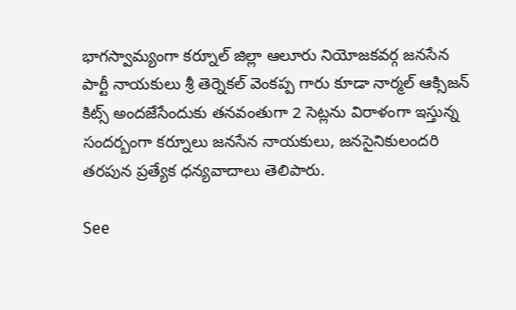భాగస్వామ్యంగా కర్నూల్ జిల్లా ఆలూరు నియోజకవర్గ జనసేన పార్టీ నాయకులు శ్రీ తెర్నెకల్ వెంకప్ప గారు కూడా నార్మల్ ఆక్సిజన్ కిట్స్ అందజేసేందుకు తనవంతుగా 2 సెట్లను విరాళంగా ఇస్తున్న సందర్బంగా కర్నూలు జనసేన నాయకులు, జనసైనికులందరి తరపున ప్రత్యేక ధన్యవాదాలు తెలిపారు.

See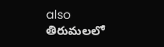also  తిరుమలలో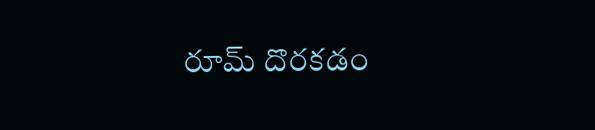రూమ్ దొరకడం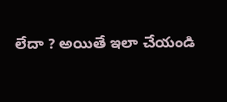లేదా ? అయితే ఇలా చేయండి